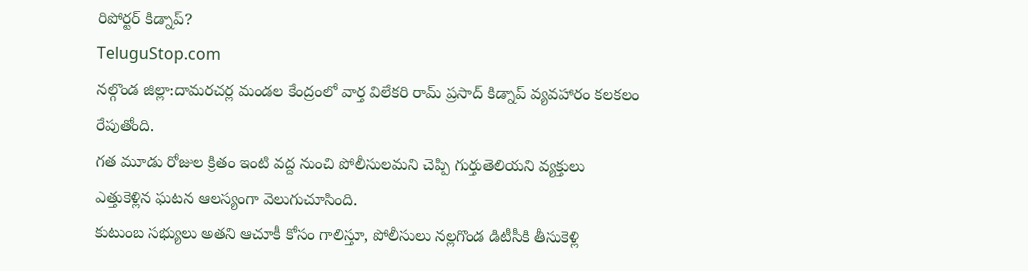రిపోర్టర్ కిడ్నాప్?
TeluguStop.com
నల్గొండ జిల్లా:దామరచర్ల మండల కేంద్రంలో వార్త విలేకరి రామ్ ప్రసాద్ కిడ్నాప్ వ్యవహారం కలకలం
రేపుతోంది.
గత మూడు రోజుల క్రితం ఇంటి వద్ద నుంచి పోలీసులమని చెప్పి గుర్తుతెలియని వ్యక్తులు
ఎత్తుకెళ్లిన ఘటన ఆలస్యంగా వెలుగుచూసింది.
కుటుంబ సభ్యులు అతని ఆచూకీ కోసం గాలిస్తూ, పోలీసులు నల్లగొండ డిటీసీకి తీసుకెళ్లి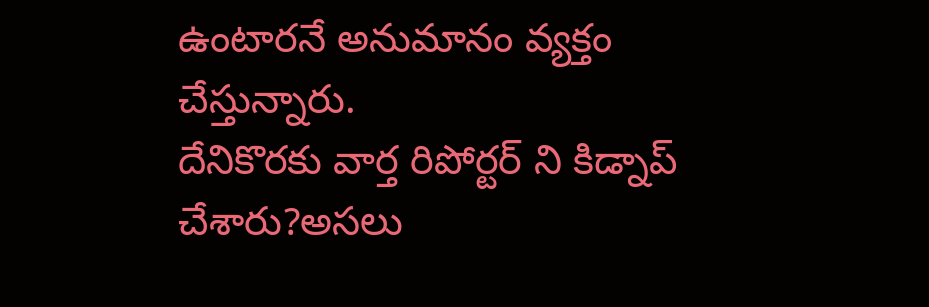ఉంటారనే అనుమానం వ్యక్తం చేస్తున్నారు.
దేనికొరకు వార్త రిపోర్టర్ ని కిడ్నాప్ చేశారు?అసలు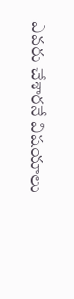ఎవరు చేశారనే విషయాలు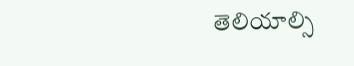తెలియాల్సి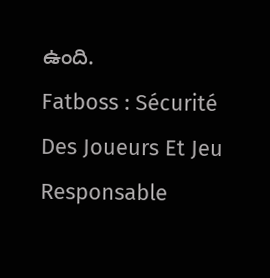ఉంది.
Fatboss : Sécurité Des Joueurs Et Jeu Responsable